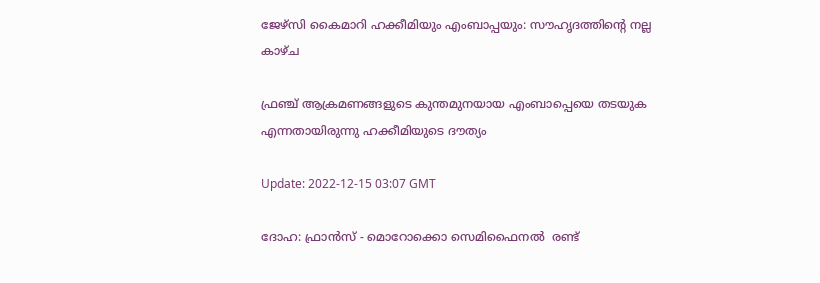ജേഴ്‌സി കൈമാറി ഹക്കീമിയും എംബാപ്പയും: സൗഹൃദത്തിന്റെ നല്ല കാഴ്ച

ഫ്രഞ്ച് ആക്രമണങ്ങളുടെ കുന്തമുനയായ എംബാപ്പെയെ തടയുക എന്നതായിരുന്നു ഹക്കീമിയുടെ ദൗത്യം

Update: 2022-12-15 03:07 GMT

ദോഹ: ഫ്രാൻസ് - മൊറോക്കൊ സെമിഫൈനൽ  രണ്ട്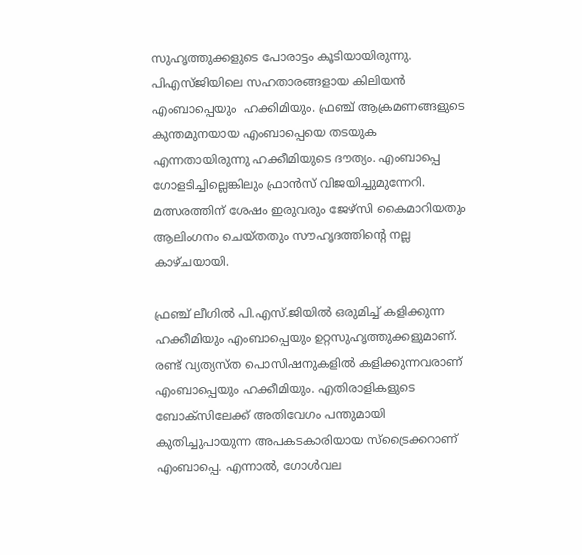സുഹൃത്തുക്കളുടെ പോരാട്ടം കൂടിയായിരുന്നു. പിഎസ്ജിയിലെ സഹതാരങ്ങളായ കിലിയൻ എംബാപ്പെയും  ഹക്കിമിയും. ഫ്രഞ്ച് ആക്രമണങ്ങളുടെ കുന്തമുനയായ എംബാപ്പെയെ തടയുക എന്നതായിരുന്നു ഹക്കീമിയുടെ ദൗത്യം. എംബാപ്പെ ഗോളടിച്ചില്ലെങ്കിലും ഫ്രാൻസ് വിജയിച്ചുമുന്നേറി. മത്സരത്തിന് ശേഷം ഇരുവരും ജേഴ്സി കൈമാറിയതും ആലിംഗനം ചെയ്തതും സൗഹൃദത്തിന്റെ നല്ല കാഴ്ചയായി.

ഫ്രഞ്ച് ലീഗിൽ പി.എസ്.ജിയിൽ ഒരുമിച്ച് കളിക്കുന്ന ഹക്കീമിയും എംബാപ്പെയും ഉറ്റസുഹൃത്തുക്കളുമാണ്. രണ്ട് വ്യത്യസ്ത പൊസിഷനുകളിൽ കളിക്കുന്നവരാണ് എംബാപ്പെയും ഹക്കീമിയും. എതിരാളികളുടെ ബോക്‌സിലേക്ക് അതിവേഗം പന്തുമായി കുതിച്ചുപായുന്ന അപകടകാരിയായ സ്‌ട്രൈക്കറാണ് എംബാപ്പെ. എന്നാൽ, ഗോൾവല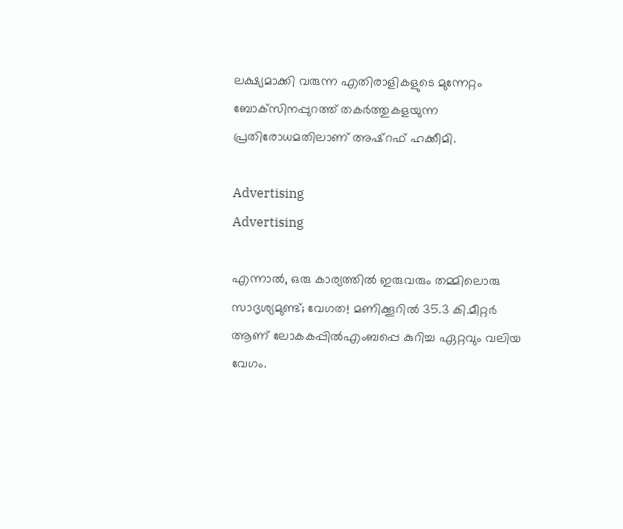ലക്ഷ്യമാക്കി വരുന്ന എതിരാളികളുടെ മുന്നേറ്റം ബോക്‌സിനപ്പുറത്ത് തകർത്തുകളയുന്ന പ്രതിരോധമതിലാണ് അഷ്‌റഫ് ഹക്കീമി.

Advertising
Advertising

എന്നാൽ, ഒരു കാര്യത്തിൽ ഇരുവരും തമ്മിലൊരു സാദൃശ്യമുണ്ട്; വേഗത! മണിക്കൂറിൽ 35.3 കി.മീറ്റർ ആണ് ലോകകപ്പില്‍എംബപ്പെ കുറിച്ച ഏറ്റവും വലിയ വേഗം.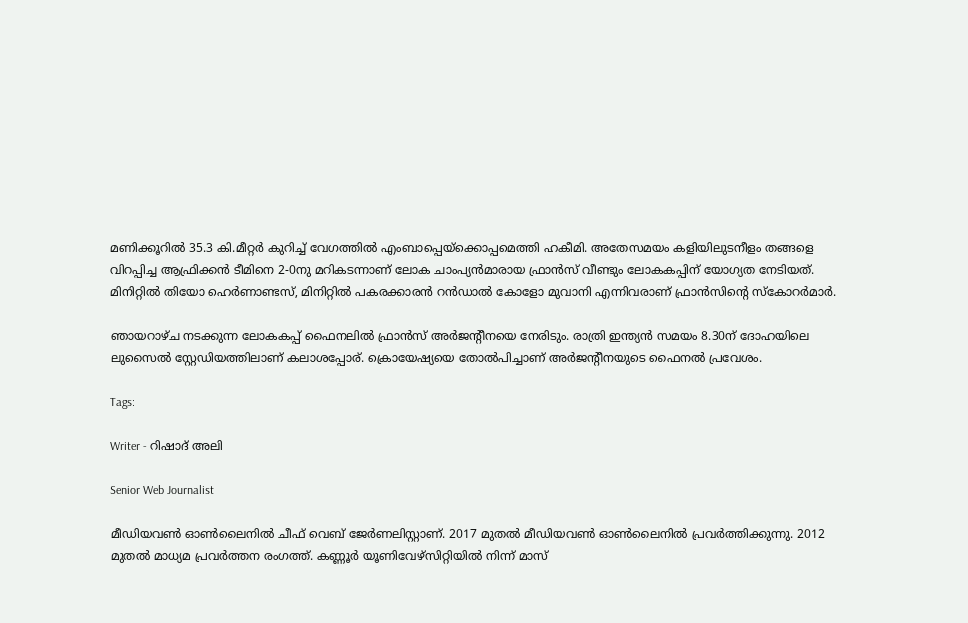മണിക്കൂറിൽ 35.3 കി.മീറ്റർ കുറിച്ച് വേഗത്തിൽ എംബാപ്പെയ്‌ക്കൊപ്പമെത്തി ഹകീമി. അതേസമയം കളിയിലുടനീളം തങ്ങളെ വിറപ്പിച്ച ആഫ്രിക്കൻ ടീമിനെ 2-0നു മറികടന്നാണ് ലോക ചാംപ്യൻമാരായ ഫ്രാൻസ് വീണ്ടും ലോകകപ്പിന് യോഗ്യത നേടിയത്. മിനിറ്റിൽ തിയോ ഹെർണാണ്ടസ്, മിനിറ്റിൽ പകരക്കാരൻ റൻഡാൽ കോളോ മുവാനി എന്നിവരാണ് ഫ്രാൻസിന്റെ സ്കോറർമാർ.

ഞായറാഴ്ച നടക്കുന്ന ലോകകപ്പ് ഫൈനലിൽ ഫ്രാൻസ് അർജന്റീനയെ നേരിടും. രാത്രി ഇന്ത്യൻ സമയം 8.30ന് ദോഹയിലെ ലുസൈൽ സ്റ്റേഡിയത്തിലാണ് കലാശപ്പോര്. ക്രൊയേഷ്യയെ തോല്‍പിച്ചാണ് അര്‍ജന്റീനയുടെ ഫൈനല്‍ പ്രവേശം.

Tags:

Writer - റിഷാദ് അലി

Senior Web Journalist

മീഡിയവൺ ഓൺലൈനിൽ ചീഫ് വെബ് ജേർണലിസ്റ്റാണ്. 2017 മുതൽ മീഡിയവൺ ഓൺലൈനിൽ പ്രവർത്തിക്കുന്നു. 2012 മുതൽ മാധ്യമ പ്രവർത്തന രംഗത്ത്. കണ്ണൂര്‍ യൂണിവേഴ്‌സിറ്റിയിൽ നിന്ന് മാസ്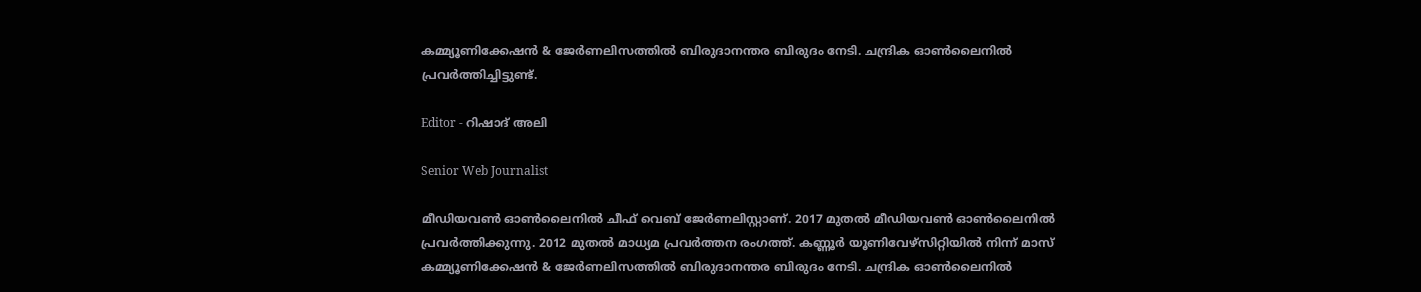കമ്മ്യൂണിക്കേഷന്‍ & ജേര്‍ണലിസത്തില്‍ ബിരുദാനന്തര ബിരുദം നേടി. ചന്ദ്രിക ഓണ്‍ലൈനില്‍ പ്രവര്‍ത്തിച്ചിട്ടുണ്ട്.

Editor - റിഷാദ് അലി

Senior Web Journalist

മീഡിയവൺ ഓൺലൈനിൽ ചീഫ് വെബ് ജേർണലിസ്റ്റാണ്. 2017 മുതൽ മീഡിയവൺ ഓൺലൈനിൽ പ്രവർത്തിക്കുന്നു. 2012 മുതൽ മാധ്യമ പ്രവർത്തന രംഗത്ത്. കണ്ണൂര്‍ യൂണിവേഴ്‌സിറ്റിയിൽ നിന്ന് മാസ് കമ്മ്യൂണിക്കേഷന്‍ & ജേര്‍ണലിസത്തില്‍ ബിരുദാനന്തര ബിരുദം നേടി. ചന്ദ്രിക ഓണ്‍ലൈനില്‍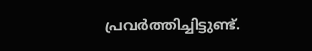പ്രവര്‍ത്തിച്ചിട്ടുണ്ട്.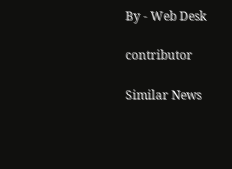By - Web Desk

contributor

Similar News